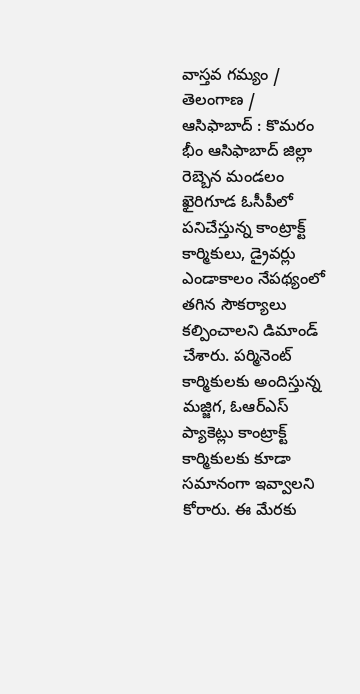వాస్తవ గమ్యం / తెలంగాణ / ఆసిఫాబాద్ : కొమరం భీం ఆసిఫాబాద్ జిల్లా రెబ్బెన మండలం ఖైరిగూడ ఓసీపీలో పనిచేస్తున్న కాంట్రాక్ట్ కార్మికులు, డ్రైవర్లు ఎండాకాలం నేపథ్యంలో తగిన సౌకర్యాలు కల్పించాలని డిమాండ్ చేశారు. పర్మినెంట్ కార్మికులకు అందిస్తున్న మజ్జిగ, ఓఆర్ఎస్ ప్యాకెట్లు కాంట్రాక్ట్ కార్మికులకు కూడా సమానంగా ఇవ్వాలని కోరారు. ఈ మేరకు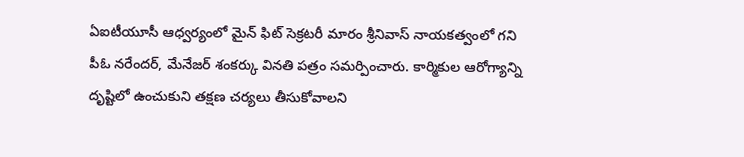ఏఐటీయూసీ ఆధ్వర్యంలో మైన్ ఫిట్ సెక్రటరీ మారం శ్రీనివాస్ నాయకత్వంలో గని పీఓ నరేందర్, మేనేజర్ శంకర్కు వినతి పత్రం సమర్పించారు. కార్మికుల ఆరోగ్యాన్ని దృష్టిలో ఉంచుకుని తక్షణ చర్యలు తీసుకోవాలని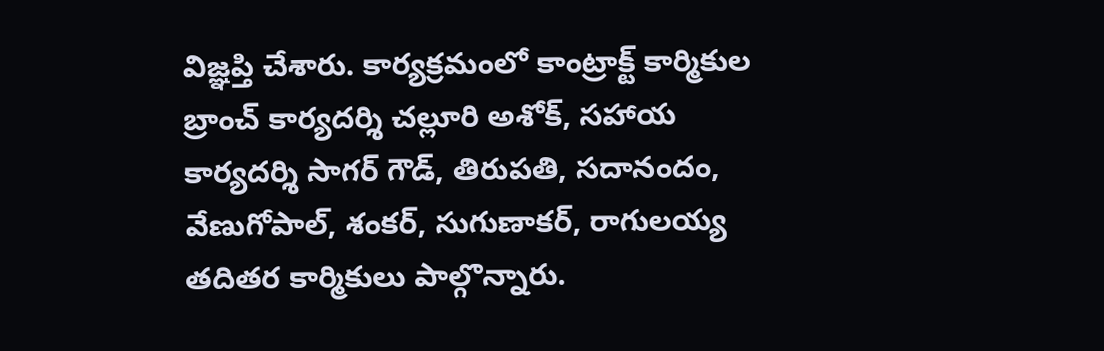విజ్ఞప్తి చేశారు. కార్యక్రమంలో కాంట్రాక్ట్ కార్మికుల బ్రాంచ్ కార్యదర్శి చల్లూరి అశోక్, సహాయ కార్యదర్శి సాగర్ గౌడ్, తిరుపతి, సదానందం, వేణుగోపాల్, శంకర్, సుగుణాకర్, రాగులయ్య తదితర కార్మికులు పాల్గొన్నారు.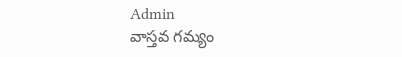Admin
వాస్తవ గమ్యం